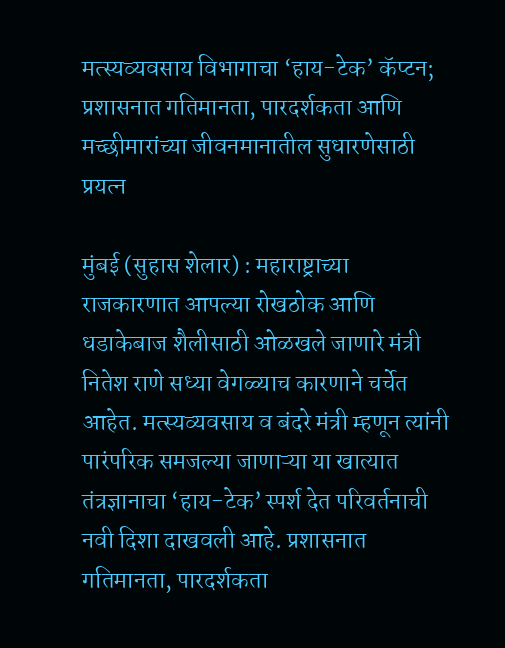मत्स्यव्यवसाय विभागाचा ‘हाय-टेक’ कॅप्टन; प्रशासनात गतिमानता, पारदर्शकता आणि मच्छीमारांच्या जीवनमानातील सुधारणेसाठी प्रयत्न

मुंबई (सुहास शेलार) : महाराष्ट्राच्या राजकारणात आपल्या रोखठोक आणि धडाकेबाज शैलीसाठी ओळखले जाणारे मंत्री नितेश राणे सध्या वेगळ्याच कारणाने चर्चेत आहेत. मत्स्यव्यवसाय व बंदरे मंत्री म्हणून त्यांनी पारंपरिक समजल्या जाणाऱ्या या खात्यात तंत्रज्ञानाचा ‘हाय-टेक’ स्पर्श देत परिवर्तनाची नवी दिशा दाखवली आहे. प्रशासनात गतिमानता, पारदर्शकता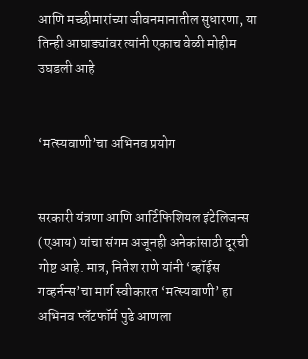आणि मच्छीमारांच्या जीवनमानातील सुधारणा, या तिन्ही आघाड्यांवर त्यांनी एकाच वेळी मोहीम उघडली आहे


‘मत्स्यवाणी’चा अभिनव प्रयोग


सरकारी यंत्रणा आणि आर्टिफिशियल इंटेलिजन्स (एआय) यांचा संगम अजूनही अनेकांसाठी दूरची गोष्ट आहे. मात्र, नितेश राणे यांनी ‘व्हॉईस गव्हर्नन्स’चा मार्ग स्वीकारत ‘मत्स्यवाणी’ हा अभिनव प्लॅटफॉर्म पुढे आणला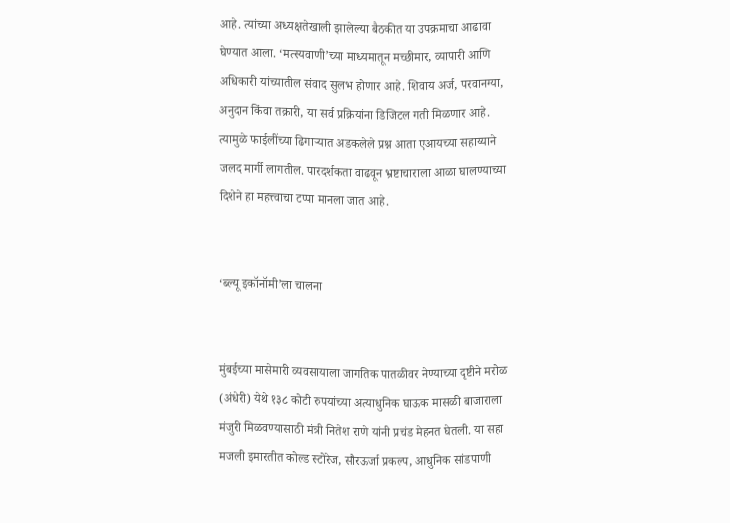आहे. त्यांच्या अध्यक्षतेखाली झालेल्या बैठकीत या उपक्रमाचा आढावा घेण्यात आला. ‘मत्स्यवाणी’च्या माध्यमातून मच्छीमार, व्यापारी आणि अधिकारी यांच्यातील संवाद सुलभ होणार आहे. शिवाय अर्ज, परवानग्या, अनुदान किंवा तक्रारी, या सर्व प्रक्रियांना डिजिटल गती मिळणार आहे. त्यामुळे फाईलींच्या ढिगाऱ्यात अडकलेले प्रश्न आता एआयच्या सहाय्याने जलद मार्गी लागतील. पारदर्शकता वाढवून भ्रष्टाचाराला आळा घालण्याच्या दिशेने हा महत्त्वाचा टप्पा मानला जात आहे.


‘ब्ल्यू इकॉनॉमी’ला चालना


मुंबईच्या मासेमारी व्यवसायाला जागतिक पातळीवर नेण्याच्या दृष्टीने मरोळ (अंधेरी) येथे १३८ कोटी रुपयांच्या अत्याधुनिक घाऊक मासळी बाजाराला मंजुरी मिळवण्यासाठी मंत्री नितेश राणे यांनी प्रचंड मेहनत घेतली. या सहा मजली इमारतीत कोल्ड स्टोरेज, सौरऊर्जा प्रकल्प, आधुनिक सांडपाणी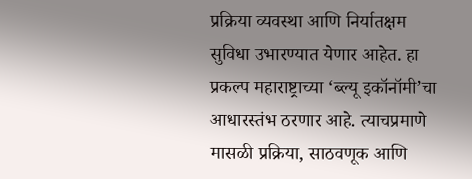प्रक्रिया व्यवस्था आणि निर्यातक्षम सुविधा उभारण्यात येणार आहेत. हा प्रकल्प महाराष्ट्राच्या ‘ब्ल्यू इकॉनॉमी’चा आधारस्तंभ ठरणार आहे. त्याचप्रमाणे मासळी प्रक्रिया, साठवणूक आणि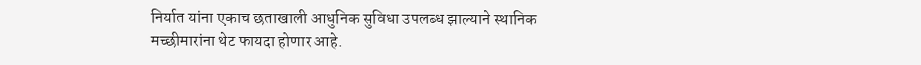निर्यात यांना एकाच छताखाली आधुनिक सुविधा उपलब्ध झाल्याने स्थानिक मच्छीमारांना थेट फायदा होणार आहे.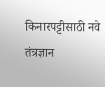किनारपट्टीसाठी नवे तंत्रज्ञान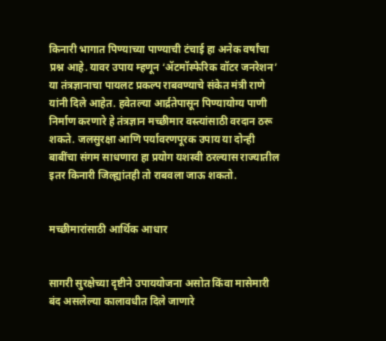किनारी भागात पिण्याच्या पाण्याची टंचाई हा अनेक वर्षांचा प्रश्न आहे. यावर उपाय म्हणून ‘ॲटमॉस्फेरिक वॉटर जनरेशन’ या तंत्रज्ञानाचा पायलट प्रकल्प राबवण्याचे संकेत मंत्री राणे यांनी दिले आहेत. हवेतल्या आर्द्रतेपासून पिण्यायोग्य पाणी निर्माण करणारे हे तंत्रज्ञान मच्छीमार वस्त्यांसाठी वरदान ठरू शकते. जलसुरक्षा आणि पर्यावरणपूरक उपाय या दोन्ही बाबींचा संगम साधणारा हा प्रयोग यशस्वी ठरल्यास राज्यातील इतर किनारी जिल्ह्यांतही तो राबवला जाऊ शकतो.


मच्छीमारांसाठी आर्थिक आधार


सागरी सुरक्षेच्या दृष्टीने उपाययोजना असोत किंवा मासेमारी बंद असलेल्या कालावधीत दिले जाणारे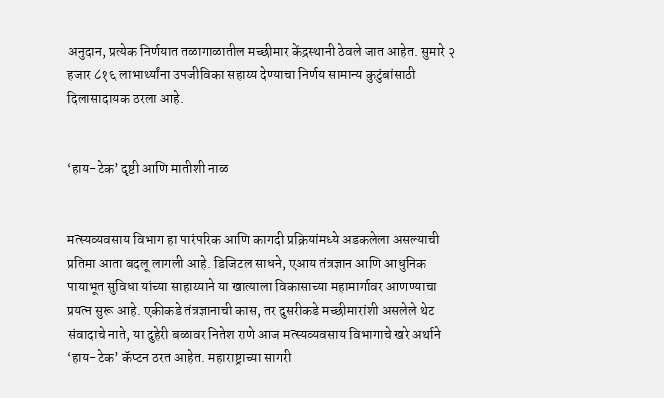अनुदान, प्रत्येक निर्णयात तळागाळातील मच्छीमार केंद्रस्थानी ठेवले जात आहेत. सुमारे २ हजार ८१६ लाभार्थ्यांना उपजीविका सहाय्य देण्याचा निर्णय सामान्य कुटुंबांसाठी दिलासादायक ठरला आहे.


‘हाय-टेक’ दृष्टी आणि मातीशी नाळ


मत्स्यव्यवसाय विभाग हा पारंपरिक आणि कागदी प्रक्रियांमध्ये अडकलेला असल्याची प्रतिमा आता बदलू लागली आहे. डिजिटल साधने, एआय तंत्रज्ञान आणि आधुनिक पायाभूत सुविधा यांच्या साहाय्याने या खात्याला विकासाच्या महामार्गावर आणण्याचा प्रयत्न सुरू आहे. एकीकडे तंत्रज्ञानाची कास, तर दुसरीकडे मच्छीमारांशी असलेले थेट संवादाचे नाते, या दुहेरी बळावर नितेश राणे आज मत्स्यव्यवसाय विभागाचे खरे अर्थाने ‘हाय-टेक’ कॅप्टन ठरत आहेत. महाराष्ट्राच्या सागरी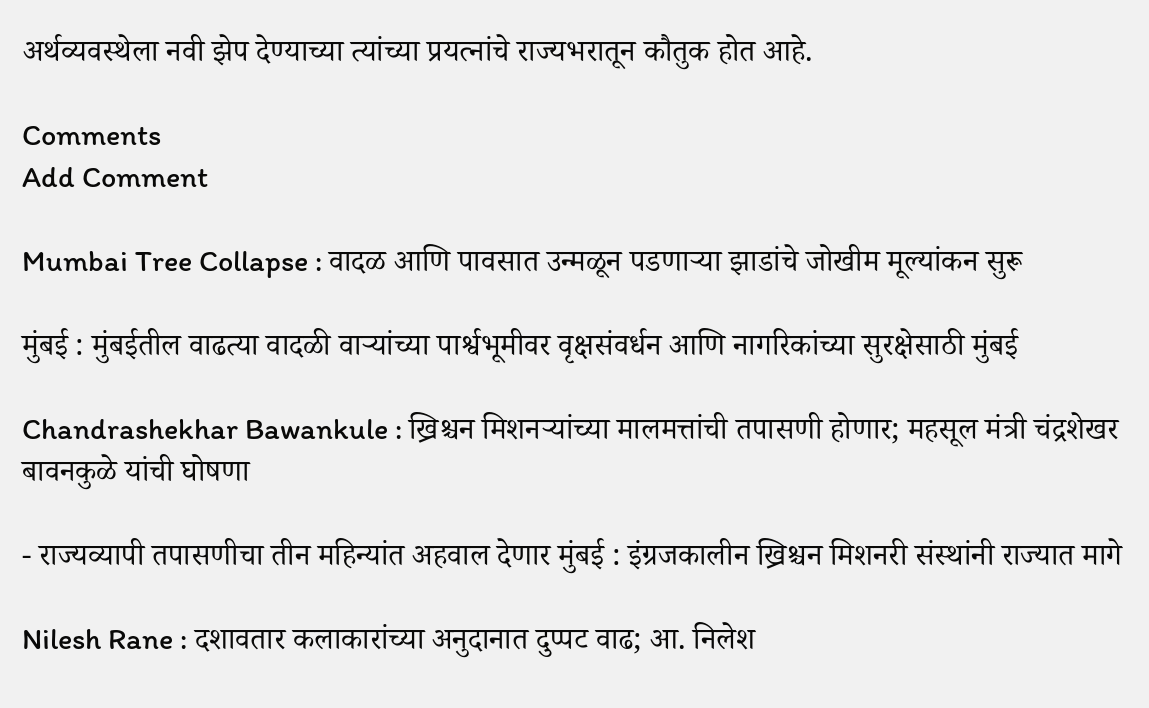अर्थव्यवस्थेला नवी झेप देण्याच्या त्यांच्या प्रयत्नांचे राज्यभरातून कौतुक होत आहे.

Comments
Add Comment

Mumbai Tree Collapse : वादळ आणि पावसात उन्मळून पडणाऱ्या झाडांचे जोखीम मूल्यांकन सुरू

मुंबई : मुंबईतील वाढत्या वादळी वाऱ्यांच्या पार्श्वभूमीवर वृक्षसंवर्धन आणि नागरिकांच्या सुरक्षेसाठी मुंबई

Chandrashekhar Bawankule : ख्रिश्चन मिशनऱ्यांच्या मालमत्तांची तपासणी होणार; महसूल मंत्री चंद्रशेखर बावनकुळे यांची घोषणा

- राज्यव्यापी तपासणीचा तीन महिन्यांत अहवाल देणार मुंबई : इंग्रजकालीन ख्रिश्चन मिशनरी संस्थांनी राज्यात मागे

Nilesh Rane : दशावतार कलाकारांच्या अनुदानात दुप्पट वाढ; आ. निलेश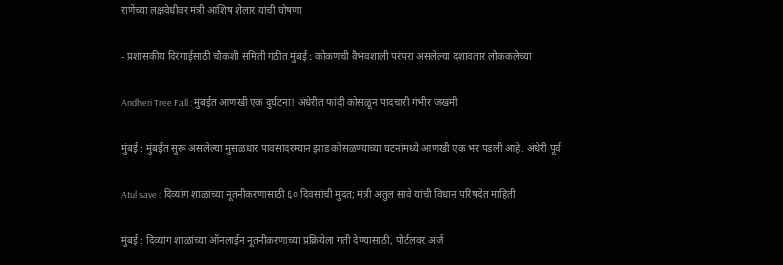राणेंच्या लक्षवेधीवर मंत्री आशिष शेलार यांची घोषणा

- प्रशासकीय दिरंगाईसाठी चौकशी समिती गठीत मुंबई : कोकणची वैभवशाली परंपरा असलेल्या दशावतार लोककलेच्या

Andheri Tree Fall : मुंबईत आणखी एक दुर्घटना! अंधेरीत फांदी कोसळून पादचारी गंभीर जखमी

मुंबई : मुंबईत सुरू असलेल्या मुसळधार पावसादरम्यान झाड कोसळण्याच्या घटनांमध्ये आणखी एक भर पडली आहे. अंधेरी पूर्व

Atul save : दिव्यांग शाळांच्या नूतनीकरणासाठी ६० दिवसांची मुदत; मंत्री अतुल सावे यांची विधान परिषदेत माहिती

मुंबई : दिव्यांग शाळांच्या ऑनलाईन नूतनीकरणाच्या प्रक्रियेला गती देण्यासाठी, पोर्टलवर अर्ज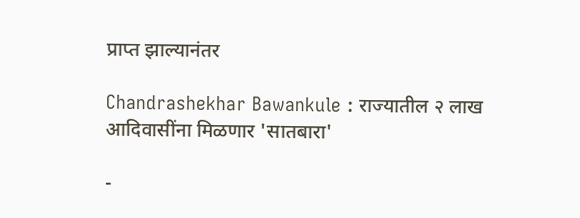प्राप्त झाल्यानंतर

Chandrashekhar Bawankule : राज्यातील २ लाख आदिवासींना मिळणार 'सातबारा'

-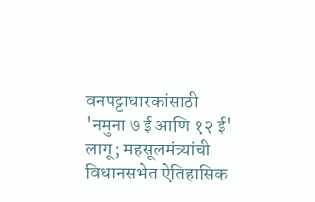वनपट्टाधारकांसाठी 'नमुना ७ ई आणि १२ ई' लागू; महसूलमंत्र्यांची विधानसभेत ऐतिहासिक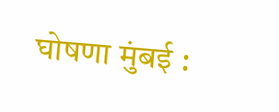घोषणा मुंबई :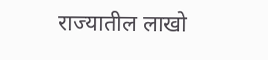राज्यातील लाखो